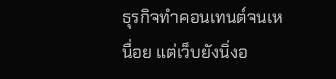ธุรกิจทำคอนเทนต์จนเหนื่อย แต่เว็บยังนิ่งอ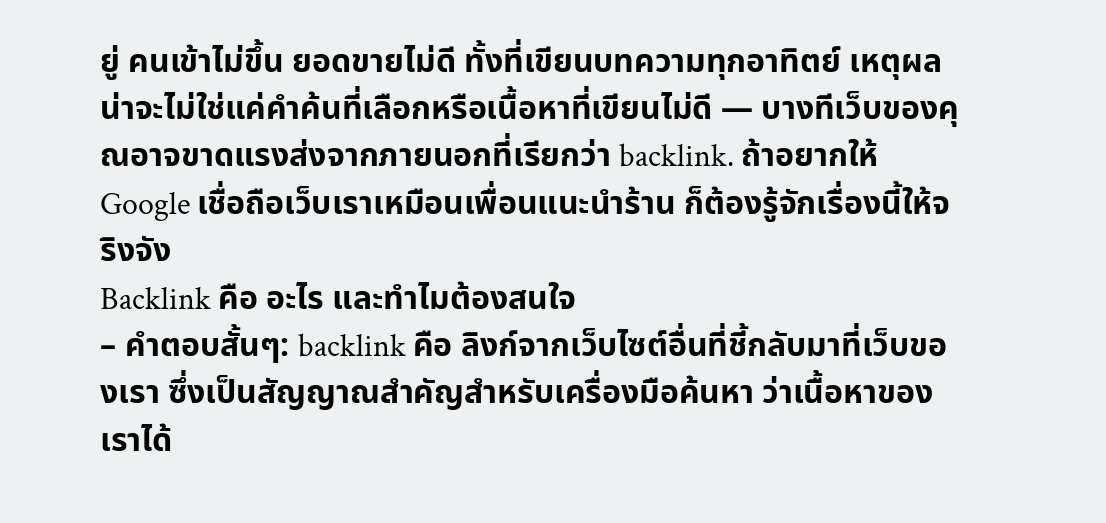ยู่ คนเข้าไม่ขึ้น ยอดขายไม่ดี ทั้งที่เขียนบทความทุกอาทิตย์ เหตุผลน่าจะไม่ใช่แค่คำค้นที่เลือกหรือเนื้อหาที่เขียนไม่ดี — บางทีเว็บของคุณอาจขาดแรงส่งจากภายนอกที่เรียกว่า backlink. ถ้าอยากให้ Google เชื่อถือเว็บเราเหมือนเพื่อนแนะนำร้าน ก็ต้องรู้จักเรื่องนี้ให้จริงจัง
Backlink คือ อะไร และทำไมต้องสนใจ
– คำตอบสั้นๆ: backlink คือ ลิงก์จากเว็บไซต์อื่นที่ชี้กลับมาที่เว็บของเรา ซึ่งเป็นสัญญาณสำคัญสำหรับเครื่องมือค้นหา ว่าเนื้อหาของเราได้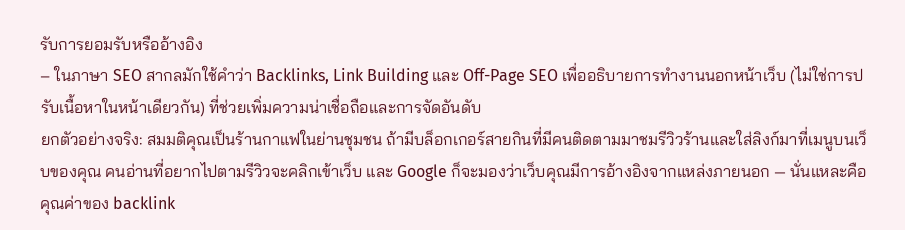รับการยอมรับหรืออ้างอิง
– ในภาษา SEO สากลมักใช้คำว่า Backlinks, Link Building และ Off-Page SEO เพื่ออธิบายการทำงานนอกหน้าเว็บ (ไม่ใช่การปรับเนื้อหาในหน้าเดียวกัน) ที่ช่วยเพิ่มความน่าเชื่อถือและการจัดอันดับ
ยกตัวอย่างจริง: สมมติคุณเป็นร้านกาแฟในย่านชุมชน ถ้ามีบล็อกเกอร์สายกินที่มีคนติดตามมาชมรีวิวร้านและใส่ลิงก์มาที่เมนูบนเว็บของคุณ คนอ่านที่อยากไปตามรีวิวจะคลิกเข้าเว็บ และ Google ก็จะมองว่าเว็บคุณมีการอ้างอิงจากแหล่งภายนอก — นั่นแหละคือคุณค่าของ backlink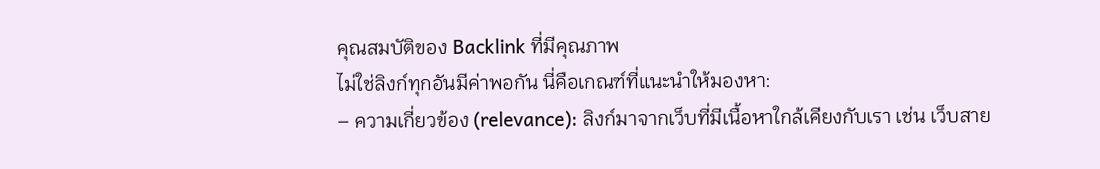คุณสมบัติของ Backlink ที่มีคุณภาพ
ไม่ใช่ลิงก์ทุกอันมีค่าพอกัน นี่คือเกณฑ์ที่แนะนำให้มองหา:
– ความเกี่ยวข้อง (relevance): ลิงก์มาจากเว็บที่มีเนื้อหาใกล้เคียงกับเรา เช่น เว็บสาย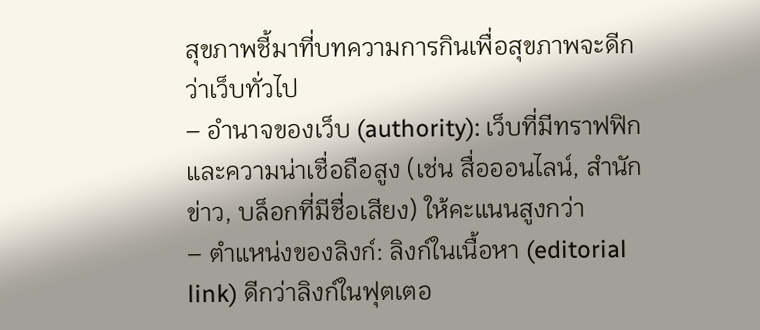สุขภาพชี้มาที่บทความการกินเพื่อสุขภาพจะดีกว่าเว็บทั่วไป
– อำนาจของเว็บ (authority): เว็บที่มีทราฟฟิกและความน่าเชื่อถือสูง (เช่น สื่อออนไลน์, สำนักข่าว, บล็อกที่มีชื่อเสียง) ให้คะแนนสูงกว่า
– ตำแหน่งของลิงก์: ลิงก์ในเนื้อหา (editorial link) ดีกว่าลิงก์ในฟุตเตอ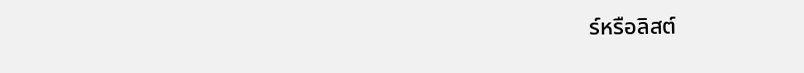ร์หรือลิสต์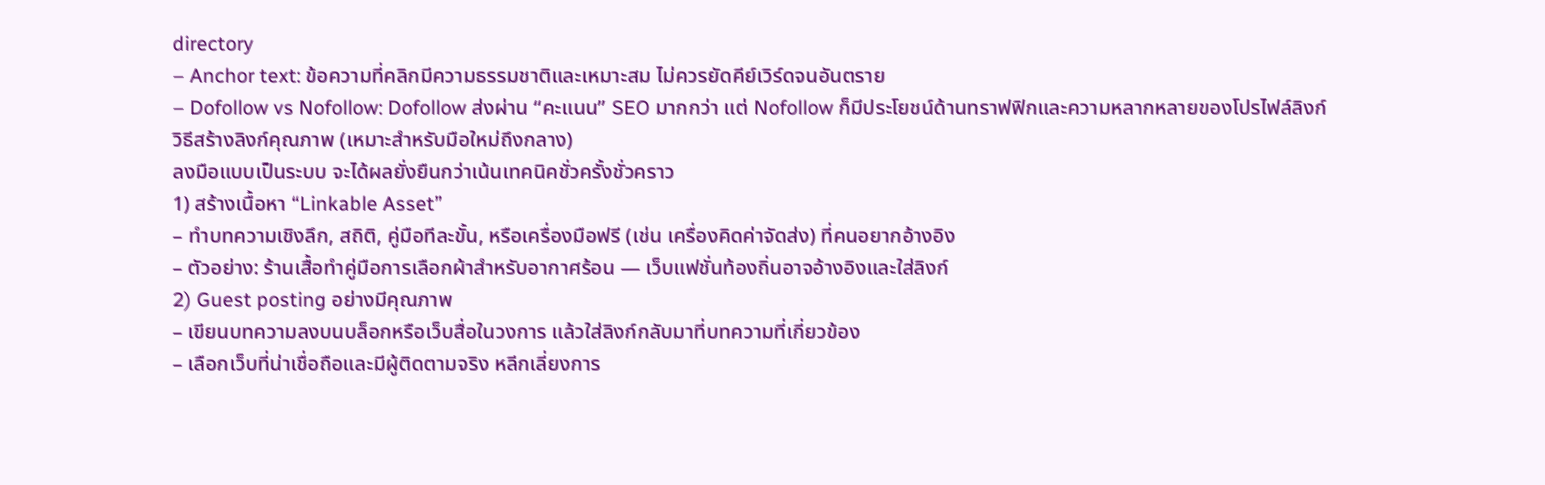directory
– Anchor text: ข้อความที่คลิกมีความธรรมชาติและเหมาะสม ไม่ควรยัดคีย์เวิร์ดจนอันตราย
– Dofollow vs Nofollow: Dofollow ส่งผ่าน “คะแนน” SEO มากกว่า แต่ Nofollow ก็มีประโยชน์ด้านทราฟฟิกและความหลากหลายของโปรไฟล์ลิงก์
วิธีสร้างลิงก์คุณภาพ (เหมาะสำหรับมือใหม่ถึงกลาง)
ลงมือแบบเป็นระบบ จะได้ผลยั่งยืนกว่าเน้นเทคนิคชั่วครั้งชั่วคราว
1) สร้างเนื้อหา “Linkable Asset”
– ทำบทความเชิงลึก, สถิติ, คู่มือทีละขั้น, หรือเครื่องมือฟรี (เช่น เครื่องคิดค่าจัดส่ง) ที่คนอยากอ้างอิง
– ตัวอย่าง: ร้านเสื้อทำคู่มือการเลือกผ้าสำหรับอากาศร้อน — เว็บแฟชั่นท้องถิ่นอาจอ้างอิงและใส่ลิงก์
2) Guest posting อย่างมีคุณภาพ
– เขียนบทความลงบนบล็อกหรือเว็บสื่อในวงการ แล้วใส่ลิงก์กลับมาที่บทความที่เกี่ยวข้อง
– เลือกเว็บที่น่าเชื่อถือและมีผู้ติดตามจริง หลีกเลี่ยงการ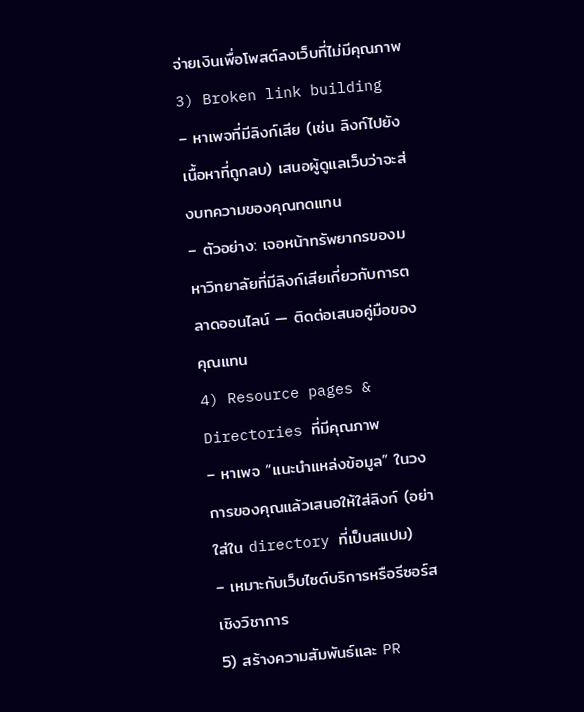จ่ายเงินเพื่อโพสต์ลงเว็บที่ไม่มีคุณภาพ
3) Broken link building
– หาเพจที่มีลิงก์เสีย (เช่น ลิงก์ไปยังเนื้อหาที่ถูกลบ) เสนอผู้ดูแลเว็บว่าจะส่งบทความของคุณทดแทน
– ตัวอย่าง: เจอหน้าทรัพยากรของมหาวิทยาลัยที่มีลิงก์เสียเกี่ยวกับการตลาดออนไลน์ — ติดต่อเสนอคู่มือของคุณแทน
4) Resource pages & Directories ที่มีคุณภาพ
– หาเพจ “แนะนำแหล่งข้อมูล” ในวงการของคุณแล้วเสนอให้ใส่ลิงก์ (อย่าใส่ใน directory ที่เป็นสแปม)
– เหมาะกับเว็บไซต์บริการหรือรีซอร์สเชิงวิชาการ
5) สร้างความสัมพันธ์และ PR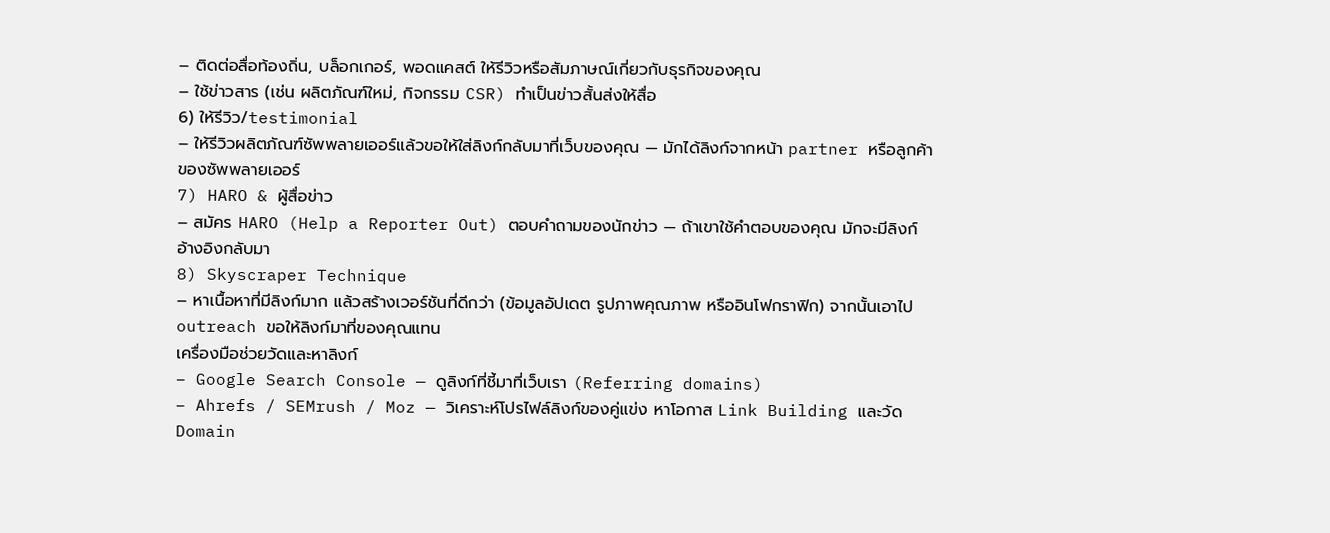– ติดต่อสื่อท้องถิ่น, บล็อกเกอร์, พอดแคสต์ ให้รีวิวหรือสัมภาษณ์เกี่ยวกับธุรกิจของคุณ
– ใช้ข่าวสาร (เช่น ผลิตภัณฑ์ใหม่, กิจกรรม CSR) ทำเป็นข่าวสั้นส่งให้สื่อ
6) ให้รีวิว/testimonial
– ให้รีวิวผลิตภัณฑ์ซัพพลายเออร์แล้วขอให้ใส่ลิงก์กลับมาที่เว็บของคุณ — มักได้ลิงก์จากหน้า partner หรือลูกค้าของซัพพลายเออร์
7) HARO & ผู้สื่อข่าว
– สมัคร HARO (Help a Reporter Out) ตอบคำถามของนักข่าว — ถ้าเขาใช้คำตอบของคุณ มักจะมีลิงก์อ้างอิงกลับมา
8) Skyscraper Technique
– หาเนื้อหาที่มีลิงก์มาก แล้วสร้างเวอร์ชันที่ดีกว่า (ข้อมูลอัปเดต รูปภาพคุณภาพ หรืออินโฟกราฟิก) จากนั้นเอาไป outreach ขอให้ลิงก์มาที่ของคุณแทน
เครื่องมือช่วยวัดและหาลิงก์
– Google Search Console — ดูลิงก์ที่ชี้มาที่เว็บเรา (Referring domains)
– Ahrefs / SEMrush / Moz — วิเคราะห์โปรไฟล์ลิงก์ของคู่แข่ง หาโอกาส Link Building และวัด Domain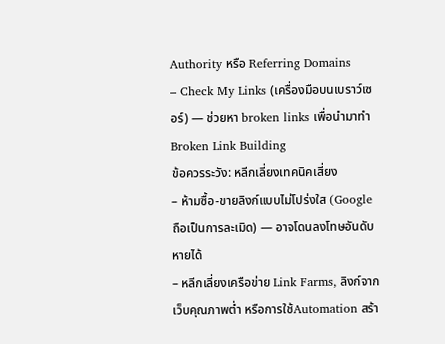Authority หรือ Referring Domains
– Check My Links (เครื่องมือบนเบราว์เซอร์) — ช่วยหา broken links เพื่อนำมาทำ Broken Link Building
ข้อควรระวัง: หลีกเลี่ยงเทคนิคเสี่ยง
– ห้ามซื้อ-ขายลิงก์แบบไม่โปร่งใส (Google ถือเป็นการละเมิด) — อาจโดนลงโทษอันดับหายได้
– หลีกเลี่ยงเครือข่าย Link Farms, ลิงก์จากเว็บคุณภาพต่ำ หรือการใช้Automation สร้า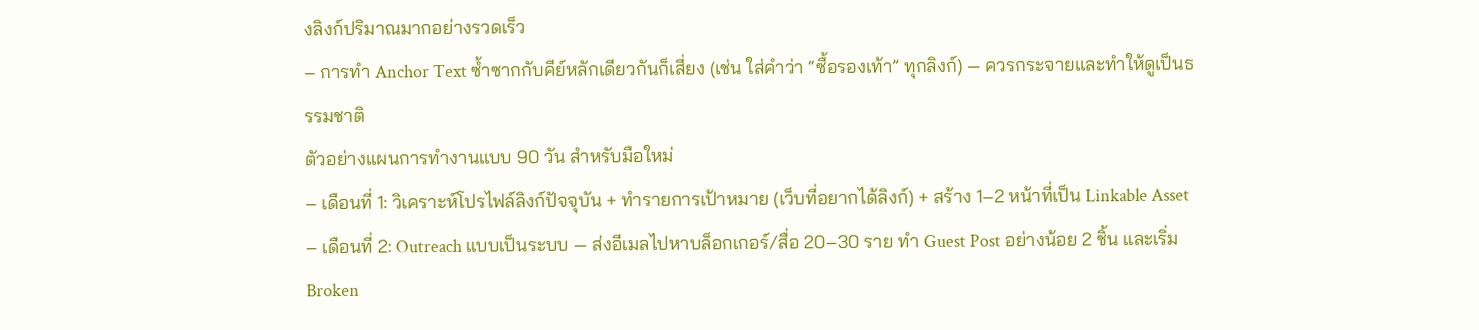งลิงก์ปริมาณมากอย่างรวดเร็ว
– การทำ Anchor Text ซ้ำซากกับคีย์หลักเดียวกันก็เสี่ยง (เช่น ใส่คำว่า “ซื้อรองเท้า” ทุกลิงก์) — ควรกระจายและทำให้ดูเป็นธรรมชาติ
ตัวอย่างแผนการทำงานแบบ 90 วัน สำหรับมือใหม่
– เดือนที่ 1: วิเคราะห์โปรไฟล์ลิงก์ปัจจุบัน + ทำรายการเป้าหมาย (เว็บที่อยากได้ลิงก์) + สร้าง 1–2 หน้าที่เป็น Linkable Asset
– เดือนที่ 2: Outreach แบบเป็นระบบ — ส่งอีเมลไปหาบล็อกเกอร์/สื่อ 20–30 ราย ทำ Guest Post อย่างน้อย 2 ชิ้น และเริ่ม Broken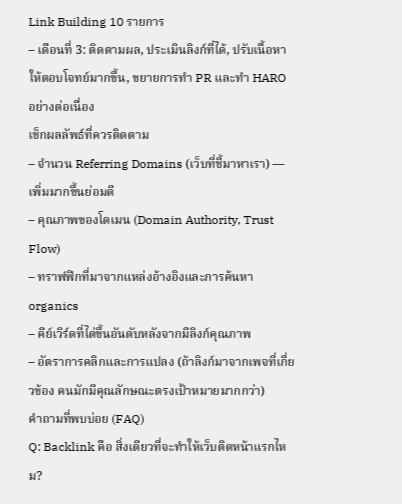Link Building 10 รายการ
– เดือนที่ 3: ติดตามผล, ประเมินลิงก์ที่ได้, ปรับเนื้อหาให้ตอบโจทย์มากขึ้น, ขยายการทำ PR และทำ HARO อย่างต่อเนื่อง
เช็กผลลัพธ์ที่ควรติดตาม
– จำนวน Referring Domains (เว็บที่ชี้มาหาเรา) — เพิ่มมากขึ้นย่อมดี
– คุณภาพของโดเมน (Domain Authority, Trust Flow)
– ทราฟฟิกที่มาจากแหล่งอ้างอิงและการค้นหา organics
– คีย์เวิร์ดที่ไต่ขึ้นอันดับหลังจากมีลิงก์คุณภาพ
– อัตราการคลิกและการแปลง (ถ้าลิงก์มาจากเพจที่เกี่ยวข้อง คนมักมีคุณลักษณะตรงเป้าหมายมากกว่า)
คำถามที่พบบ่อย (FAQ)
Q: Backlink คือ สิ่งเดียวที่จะทำให้เว็บติดหน้าแรกไหม?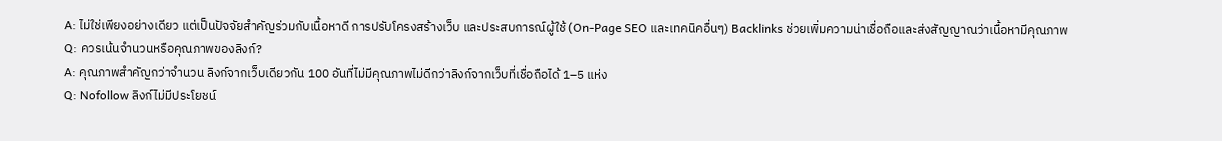A: ไม่ใช่เพียงอย่างเดียว แต่เป็นปัจจัยสำคัญร่วมกับเนื้อหาดี การปรับโครงสร้างเว็บ และประสบการณ์ผู้ใช้ (On-Page SEO และเทคนิคอื่นๆ) Backlinks ช่วยเพิ่มความน่าเชื่อถือและส่งสัญญาณว่าเนื้อหามีคุณภาพ
Q: ควรเน้นจำนวนหรือคุณภาพของลิงก์?
A: คุณภาพสำคัญกว่าจำนวน ลิงก์จากเว็บเดียวกัน 100 อันที่ไม่มีคุณภาพไม่ดีกว่าลิงก์จากเว็บที่เชื่อถือได้ 1–5 แห่ง
Q: Nofollow ลิงก์ไม่มีประโยชน์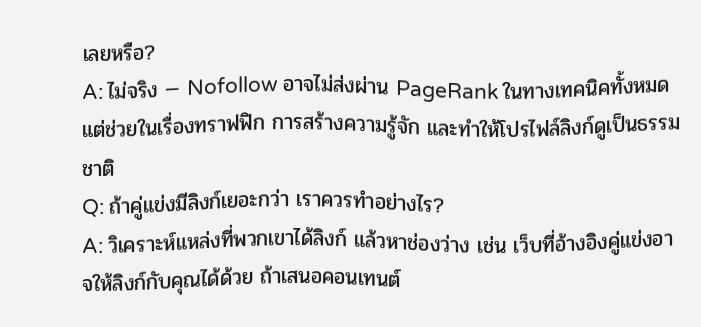เลยหรือ?
A: ไม่จริง — Nofollow อาจไม่ส่งผ่าน PageRank ในทางเทคนิคทั้งหมด แต่ช่วยในเรื่องทราฟฟิก การสร้างความรู้จัก และทำให้โปรไฟล์ลิงก์ดูเป็นธรรมชาติ
Q: ถ้าคู่แข่งมีลิงก์เยอะกว่า เราควรทำอย่างไร?
A: วิเคราะห์แหล่งที่พวกเขาได้ลิงก์ แล้วหาช่องว่าง เช่น เว็บที่อ้างอิงคู่แข่งอาจให้ลิงก์กับคุณได้ด้วย ถ้าเสนอคอนเทนต์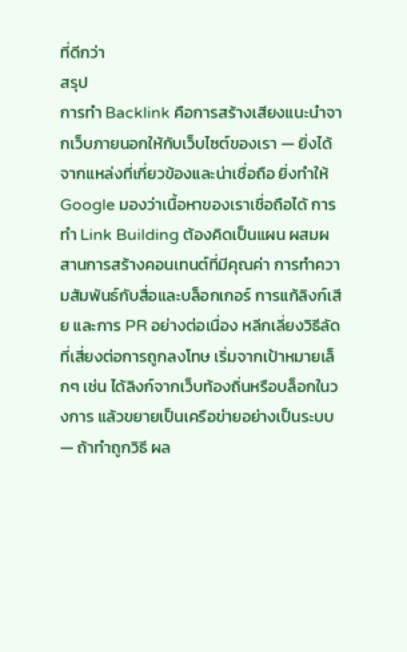ที่ดีกว่า
สรุป
การทำ Backlink คือการสร้างเสียงแนะนำจากเว็บภายนอกให้กับเว็บไซต์ของเรา — ยิ่งได้จากแหล่งที่เกี่ยวข้องและน่าเชื่อถือ ยิ่งทำให้ Google มองว่าเนื้อหาของเราเชื่อถือได้ การทำ Link Building ต้องคิดเป็นแผน ผสมผสานการสร้างคอนเทนต์ที่มีคุณค่า การทำความสัมพันธ์กับสื่อและบล็อกเกอร์ การแก้ลิงก์เสีย และการ PR อย่างต่อเนื่อง หลีกเลี่ยงวิธีลัดที่เสี่ยงต่อการถูกลงโทษ เริ่มจากเป้าหมายเล็กๆ เช่น ได้ลิงก์จากเว็บท้องถิ่นหรือบล็อกในวงการ แล้วขยายเป็นเครือข่ายอย่างเป็นระบบ — ถ้าทำถูกวิธี ผล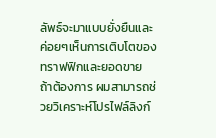ลัพธ์จะมาแบบยั่งยืนและค่อยๆเห็นการเติบโตของทราฟฟิกและยอดขาย
ถ้าต้องการ ผมสามารถช่วยวิเคราะห์โปรไฟล์ลิงก์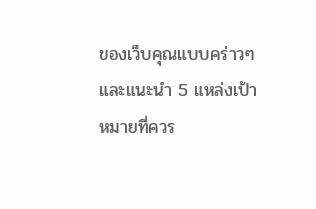ของเว็บคุณแบบคร่าวๆ และแนะนำ 5 แหล่งเป้าหมายที่ควร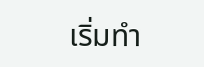เริ่มทำ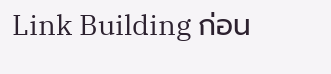Link Building ก่อน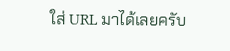ใส่ URL มาได้เลยครับ